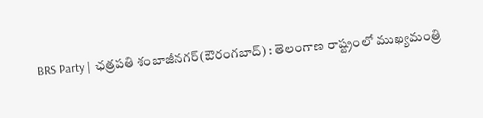BRS Party | ఛత్రపతి శంబాజీనగర్(ఔరంగబాద్) : తెలంగాణ రాష్ట్రంలో ముఖ్యమంత్రి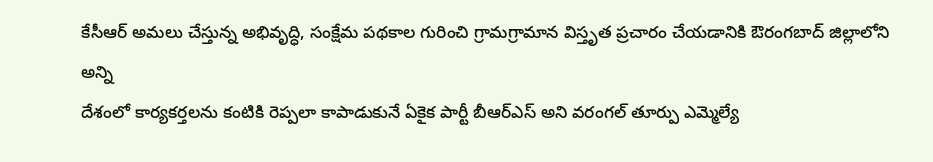కేసీఆర్ అమలు చేస్తున్న అభివృద్ధి, సంక్షేమ పథకాల గురించి గ్రామగ్రామాన విస్తృత ప్రచారం చేయడానికి ఔరంగబాద్ జిల్లాలోని అన్ని
దేశంలో కార్యకర్తలను కంటికి రెప్పలా కాపాడుకునే ఏకైక పార్టీ బీఆర్ఎస్ అని వరంగల్ తూర్పు ఎమ్మెల్యే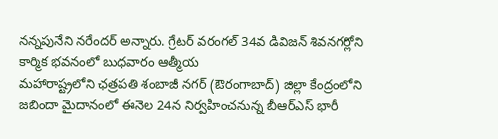నన్నపునేని నరేందర్ అన్నారు. గ్రేటర్ వరంగల్ 34వ డివిజన్ శివనగర్లోని కార్మిక భవనంలో బుధవారం ఆత్మీయ
మహారాష్ట్రలోని ఛత్రపతి శంబాజీ నగర్ (ఔరంగాబాద్) జిల్లా కేంద్రంలోని జబిందా మైదానంలో ఈనెల 24న నిర్వహించనున్న బీఆర్ఎస్ భారీ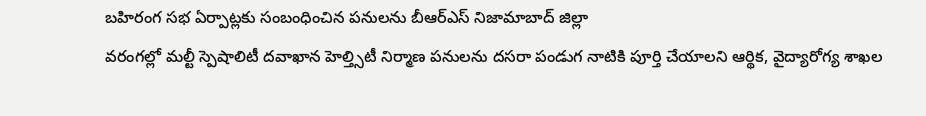బహిరంగ సభ ఏర్పాట్లకు సంబంధించిన పనులను బీఆర్ఎస్ నిజామాబాద్ జిల్లా
వరంగల్లో మల్టీ స్పెషాలిటీ దవాఖాన హెల్త్సిటీ నిర్మాణ పనులను దసరా పండుగ నాటికి పూర్తి చేయాలని ఆర్థిక, వైద్యారోగ్య శాఖల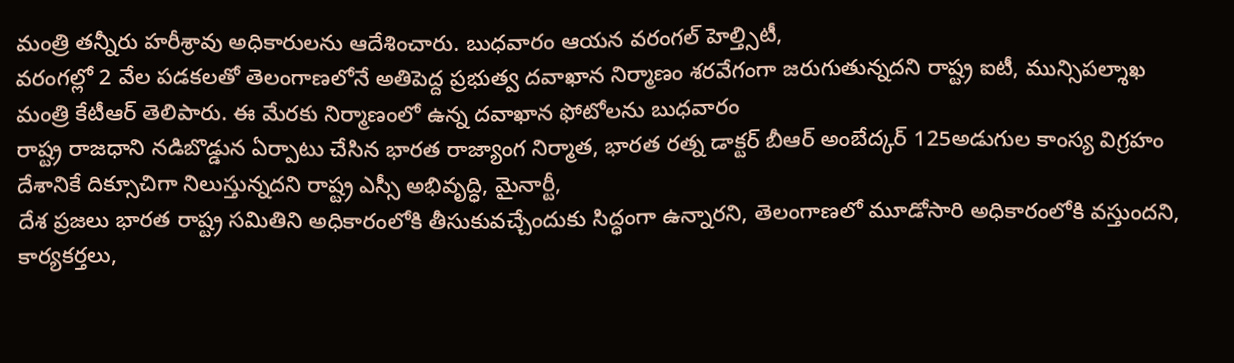మంత్రి తన్నీరు హరీశ్రావు అధికారులను ఆదేశించారు. బుధవారం ఆయన వరంగల్ హెల్త్సిటీ,
వరంగల్లో 2 వేల పడకలతో తెలంగాణలోనే అతిపెద్ద ప్రభుత్వ దవాఖాన నిర్మాణం శరవేగంగా జరుగుతున్నదని రాష్ట్ర ఐటీ, మున్సిపల్శాఖ మంత్రి కేటీఆర్ తెలిపారు. ఈ మేరకు నిర్మాణంలో ఉన్న దవాఖాన ఫోటోలను బుధవారం
రాష్ట్ర రాజధాని నడిబొడ్డున ఏర్పాటు చేసిన భారత రాజ్యాంగ నిర్మాత, భారత రత్న డాక్టర్ బీఆర్ అంబేద్కర్ 125అడుగుల కాంస్య విగ్రహం దేశానికే దిక్సూచిగా నిలుస్తున్నదని రాష్ట్ర ఎస్సీ అభివృద్ధి, మైనార్టీ,
దేశ ప్రజలు భారత రాష్ట్ర సమితిని అధికారంలోకి తీసుకువచ్చేందుకు సిద్ధంగా ఉన్నారని, తెలంగాణలో మూడోసారి అధికారంలోకి వస్తుందని, కార్యకర్తలు,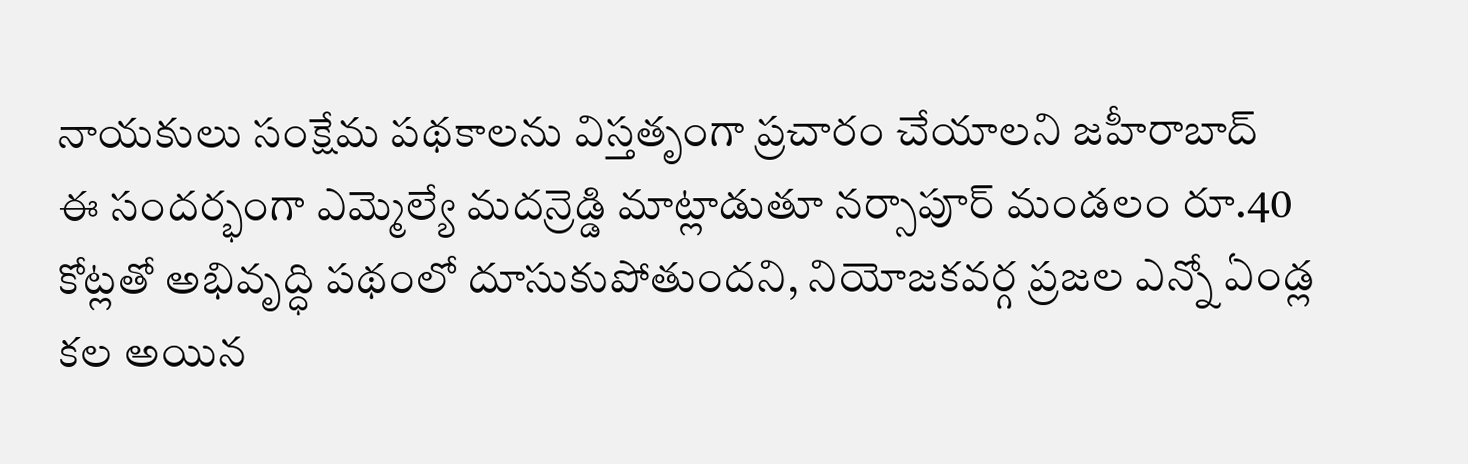నాయకులు సంక్షేమ పథకాలను విస్తతృంగా ప్రచారం చేయాలని జహీరాబాద్
ఈ సందర్భంగా ఎమ్మెల్యే మదన్రెడ్డి మాట్లాడుతూ నర్సాపూర్ మండలం రూ.40 కోట్లతో అభివృద్ధి పథంలో దూసుకుపోతుందని, నియోజకవర్గ ప్రజల ఎన్నో ఏండ్ల కల అయిన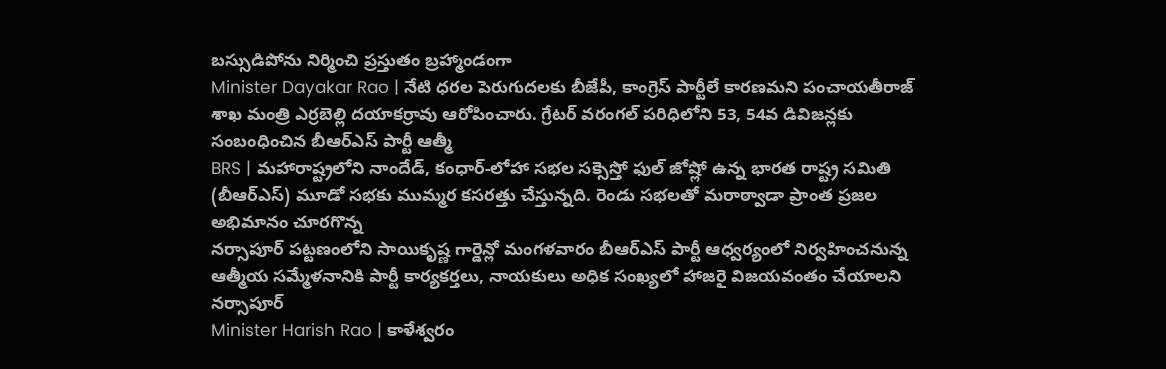బస్సుడిపోను నిర్మించి ప్రస్తుతం బ్రహ్మాండంగా
Minister Dayakar Rao | నేటి ధరల పెరుగుదలకు బీజేపీ, కాంగ్రెస్ పార్టీలే కారణమని పంచాయతీరాజ్ శాఖ మంత్రి ఎర్రబెల్లి దయాకర్రావు ఆరోపించారు. గ్రేటర్ వరంగల్ పరిధిలోని 53, 54వ డివిజన్లకు సంబంధించిన బీఆర్ఎస్ పార్టీ ఆత్మీ
BRS | మహారాష్ట్రలోని నాందేడ్, కంధార్-లోహా సభల సక్సెస్తో ఫుల్ జోష్లో ఉన్న భారత రాష్ట్ర సమితి (బీఆర్ఎస్) మూడో సభకు ముమ్మర కసరత్తు చేస్తున్నది. రెండు సభలతో మరాఠ్వాడా ప్రాంత ప్రజల అభిమానం చూరగొన్న
నర్సాపూర్ పట్టణంలోని సాయికృష్ణ గార్డెన్లో మంగళవారం బీఆర్ఎస్ పార్టీ ఆధ్వర్యంలో నిర్వహించనున్న ఆత్మీయ సమ్మేళనానికి పార్టీ కార్యకర్తలు, నాయకులు అధిక సంఖ్యలో హాజరై విజయవంతం చేయాలని నర్సాపూర్
Minister Harish Rao | కాళేశ్వరం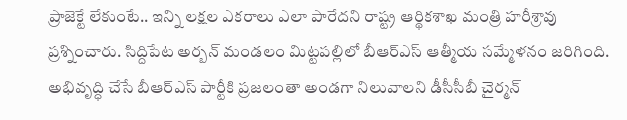ప్రాజెక్టే లేకుంటే.. ఇన్ని లక్షల ఎకరాలు ఎలా పారేదని రాష్ట్ర ఆర్థికశాఖ మంత్రి హరీశ్రావు ప్రశ్నించారు. సిద్దిపేట అర్బన్ మండలం మిట్టపల్లిలో బీఆర్ఎస్ ఆత్మీయ సమ్మేళనం జరిగింది.
అభివృద్ధి చేసే బీఆర్ఎస్ పార్టీకి ప్రజలంతా అండగా నిలువాలని డీసీసీబీ చైర్మన్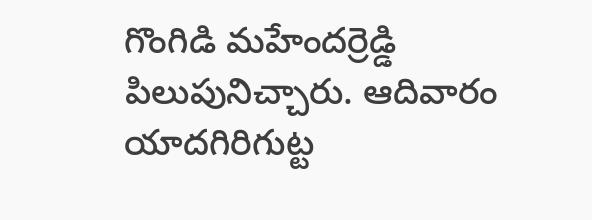గొంగిడి మహేందర్రెడ్డి పిలుపునిచ్చారు. ఆదివారం యాదగిరిగుట్ట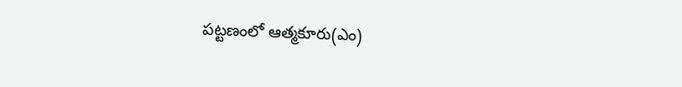పట్టణంలో ఆత్మకూరు(ఎం)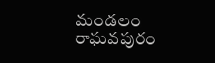మండలం రాఘవపురం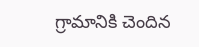గ్రామానికి చెందిన